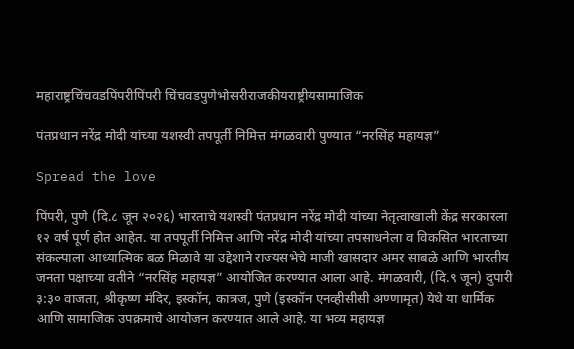महाराष्ट्रचिंचवडपिंपरीपिंपरी चिंचवडपुणेभोसरीराजकीयराष्ट्रीयसामाजिक

पंतप्रधान नरेंद्र मोदी यांच्या यशस्वी तपपूर्ती निमित्त मंगळवारी पुण्यात “नरसिंह महायज्ञ”

Spread the love

पिंपरी, पुणे (दि.८ जून २०२६) भारताचे यशस्वी पंतप्रधान नरेंद्र मोदी यांच्या नेतृत्वाखाली केंद्र सरकारला १२ वर्ष पूर्ण होत आहेत. या तपपूर्ती निमित्त आणि नरेंद्र मोदी यांच्या तपसाधनेला व विकसित भारताच्या संकल्पाला आध्यात्मिक बळ मिळावे या उद्देशाने राज्यसभेचे माजी खासदार अमर साबळे आणि भारतीय जनता पक्षाच्या वतीने “नरसिंह महायज्ञ” आयोजित करण्यात आला आहे. मंगळवारी, (दि.९ जून) दुपारी ३:३० वाजता, श्रीकृष्ण मंदिर, इस्कॉन, कात्रज, पुणे (इस्कॉन एनव्हीसीसी अण्णामृत) येथे या धार्मिक आणि सामाजिक उपक्रमाचे आयोजन करण्यात आले आहे. या भव्य महायज्ञ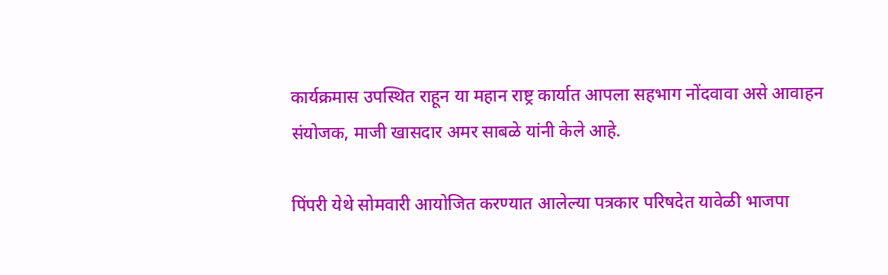कार्यक्रमास उपस्थित राहून या महान राष्ट्र कार्यात आपला सहभाग नोंदवावा असे आवाहन संयोजक, माजी खासदार अमर साबळे यांनी केले आहे.

पिंपरी येथे सोमवारी आयोजित करण्यात आलेल्या पत्रकार परिषदेत यावेळी भाजपा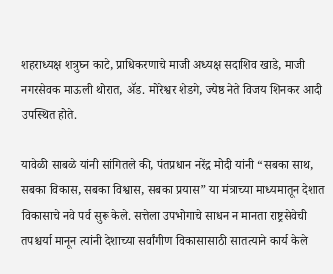शहराध्यक्ष शत्रुघ्न काटे, प्राधिकरणाचे माजी अध्यक्ष सदाशिव खाडे, माजी नगरसेवक माऊली थोरात, ॲड. मोरेश्वर शेडगे, ज्येष्ठ नेते विजय शिनकर आदी उपस्थित होते.

यावेळी साबळे यांनी सांगितले की, पंतप्रधान नरेंद्र मोदी यांनी “सबका साथ, सबका विकास, सबका विश्वास, सबका प्रयास” या मंत्राच्या माध्यमातून देशात विकासाचे नवे पर्व सुरू केले. सत्तेला उपभोगाचे साधन न मानता राष्ट्रसेवेची तपश्चर्या मानून त्यांनी देशाच्या सर्वांगीण विकासासाठी सातत्याने कार्य केले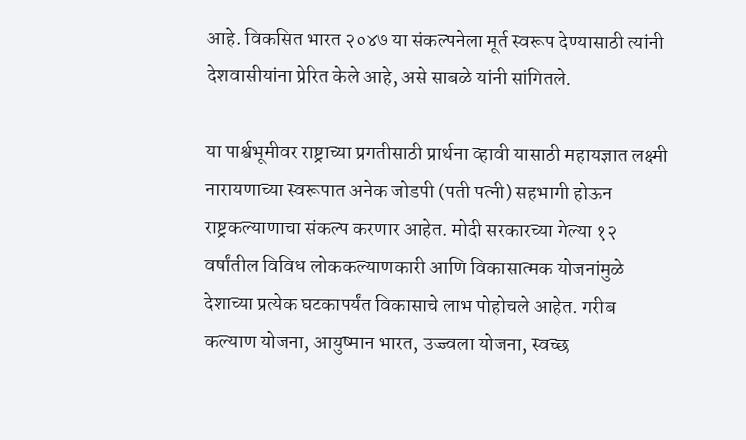आहे. विकसित भारत २०४७ या संकल्पनेला मूर्त स्वरूप देण्यासाठी त्यांनी देशवासीयांना प्रेरित केले आहे, असे साबळे यांनी सांगितले.

या पार्श्वभूमीवर राष्ट्राच्या प्रगतीसाठी प्रार्थना व्हावी यासाठी महायज्ञात लक्ष्मी नारायणाच्या स्वरूपात अनेक जोडपी (पती पत्नी) सहभागी होऊन राष्ट्रकल्याणाचा संकल्प करणार आहेत. मोदी सरकारच्या गेल्या १२ वर्षांतील विविध लोककल्याणकारी आणि विकासात्मक योजनांमुळे देशाच्या प्रत्येक घटकापर्यंत विकासाचे लाभ पोहोचले आहेत. गरीब कल्याण योजना, आयुष्मान भारत, उज्ज्वला योजना, स्वच्छ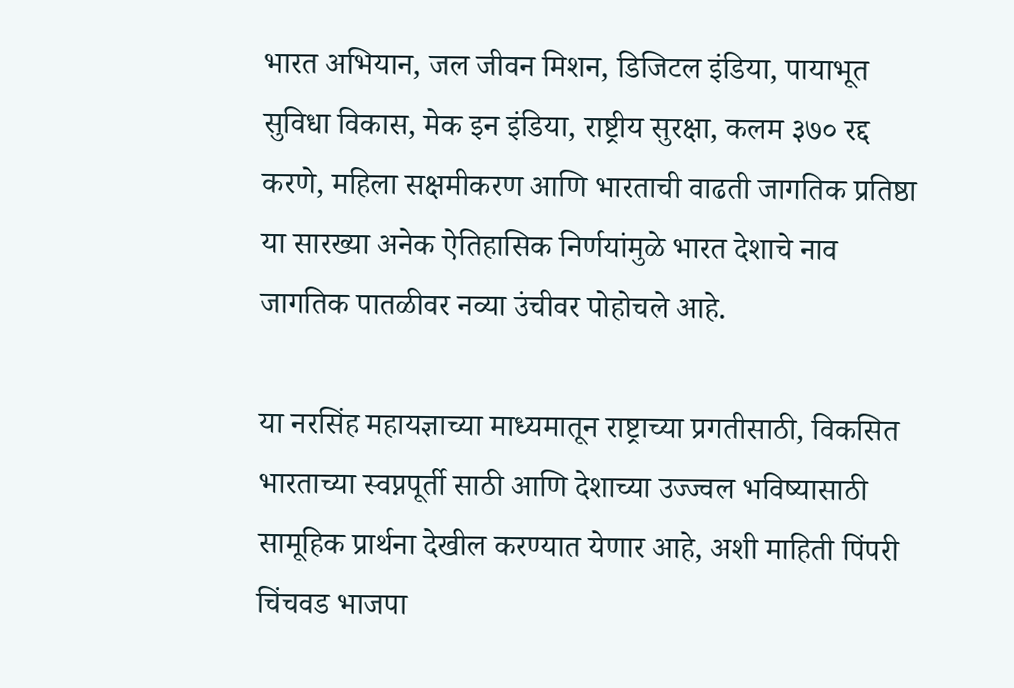भारत अभियान, जल जीवन मिशन, डिजिटल इंडिया, पायाभूत सुविधा विकास, मेक इन इंडिया, राष्ट्रीय सुरक्षा, कलम ३७० रद्द करणे, महिला सक्षमीकरण आणि भारताची वाढती जागतिक प्रतिष्ठा या सारख्या अनेक ऐतिहासिक निर्णयांमुळे भारत देशाचे नाव जागतिक पातळीवर नव्या उंचीवर पोहोचले आहे.

या नरसिंह महायज्ञाच्या माध्यमातून राष्ट्राच्या प्रगतीसाठी, विकसित भारताच्या स्वप्नपूर्ती साठी आणि देशाच्या उज्ज्वल भविष्यासाठी सामूहिक प्रार्थना देखील करण्यात येणार आहे, अशी माहिती पिंपरी चिंचवड भाजपा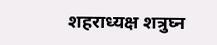शहराध्यक्ष शत्रुघ्न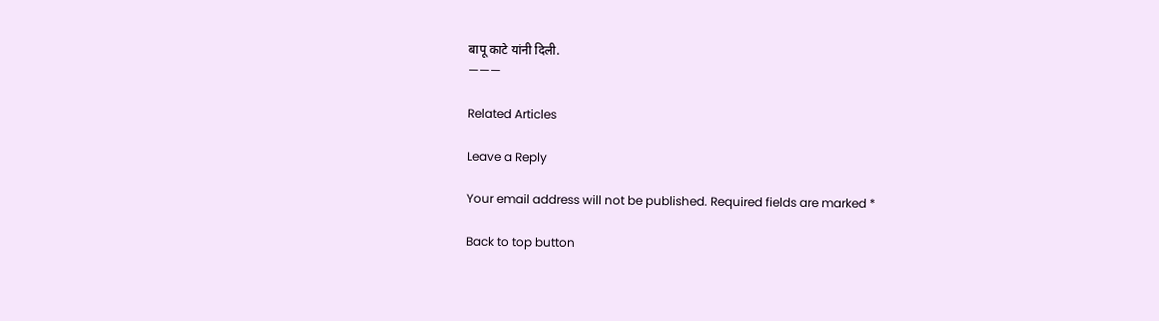बापू काटे यांनी दिली.
———

Related Articles

Leave a Reply

Your email address will not be published. Required fields are marked *

Back to top button